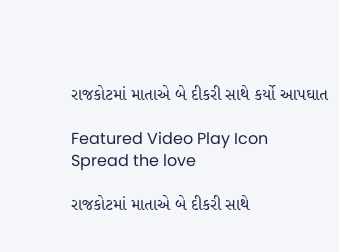રાજકોટમાં માતાએ બે દીકરી સાથે કર્યો આપઘાત

Featured Video Play Icon
Spread the love

રાજકોટમાં માતાએ બે દીકરી સાથે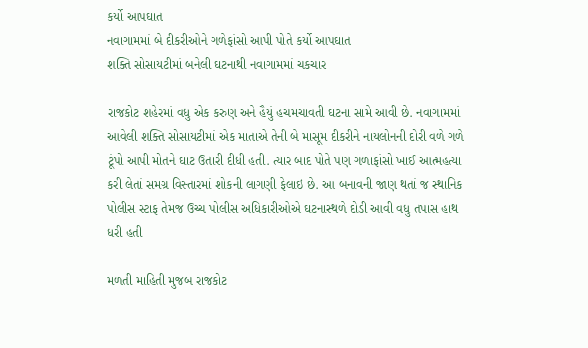કર્યો આપઘાત
નવાગામમાં બે દીકરીઓને ગળેફાંસો આપી પોતે કર્યો આપઘાત
શક્તિ સોસાયટીમાં બનેલી ઘટનાથી નવાગામમાં ચકચાર

રાજકોટ શહેરમાં વધુ એક કરુણ અને હૈયું હચમચાવતી ઘટના સામે આવી છે. નવાગામમાં આવેલી શક્તિ સોસાયટીમાં એક માતાએ તેની બે માસૂમ દીકરીને નાયલોનની દોરી વળે ગળે ટૂંપો આપી મોતને ઘાટ ઉતારી દીધી હતી. ત્યાર બાદ પોતે પણ ગળાફાંસો ખાઈ આત્મહત્યા કરી લેતાં સમગ્ર વિસ્તારમાં શોકની લાગણી ફેલાઇ છે. આ બનાવની જાણ થતાં જ સ્થાનિક પોલીસ સ્ટાફ તેમજ ઉચ્ચ પોલીસ અધિકારીઓએ ઘટનાસ્થળે દોડી આવી વધુ તપાસ હાથ ધરી હતી

મળતી માહિતી મુજબ રાજકોટ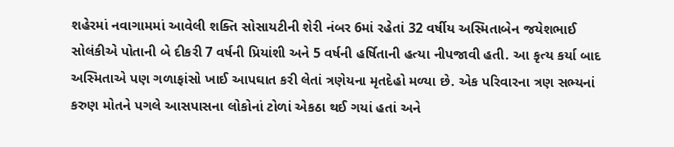શહેરમાં નવાગામમાં આવેલી શક્તિ સોસાયટીની શેરી નંબર 6માં રહેતાં 32 વર્ષીય અસ્મિતાબેન જયેશભાઈ સોલંકીએ પોતાની બે દીકરી 7 વર્ષની પ્રિયાંશી અને 5 વર્ષની હર્ષિતાની હત્યા નીપજાવી હતી. આ કૃત્ય કર્યા બાદ અસ્મિતાએ પણ ગળાફાંસો ખાઈ આપઘાત કરી લેતાં ત્રણેયના મૃતદેહો મળ્યા છે. એક પરિવારના ત્રણ સભ્યનાં કરુણ મોતને પગલે આસપાસના લોકોનાં ટોળાં એકઠા થઈ ગયાં હતાં અને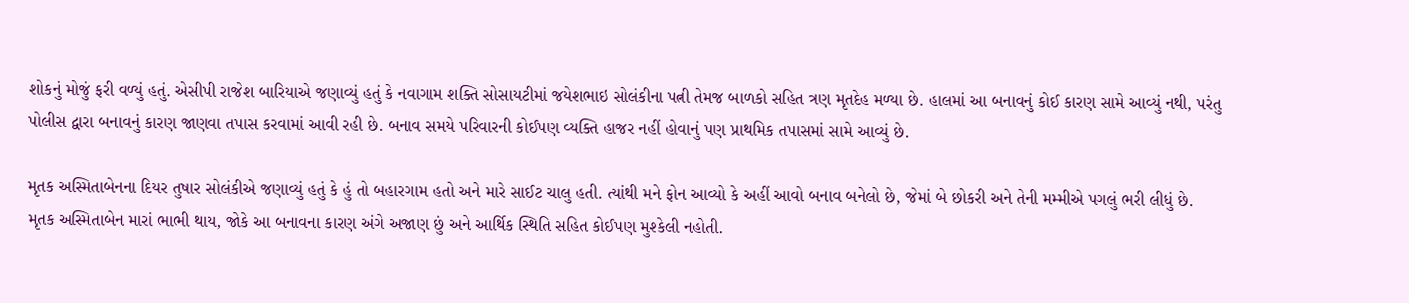શોકનું મોજું ફરી વળ્યું હતું. એસીપી રાજેશ બારિયાએ જણાવ્યું હતું કે નવાગામ શક્તિ સોસાયટીમાં જયેશભાઇ સોલંકીના પત્ની તેમજ બાળકો સહિત ત્રણ મૃતદેહ મળ્યા છે. હાલમાં આ બનાવનું કોઈ કારણ સામે આવ્યું નથી, પરંતુ પોલીસ દ્વારા બનાવનું કારણ જાણવા તપાસ કરવામાં આવી રહી છે. બનાવ સમયે પરિવારની કોઈપણ વ્યક્તિ હાજર નહીં હોવાનું પણ પ્રાથમિક તપાસમાં સામે આવ્યું છે.

મૃતક અસ્મિતાબેનના દિયર તુષાર સોલંકીએ જણાવ્યું હતું કે હું તો બહારગામ હતો અને મારે સાઈટ ચાલુ હતી. ત્યાંથી મને ફોન આવ્યો કે અહીં આવો બનાવ બનેલો છે, જેમાં બે છોકરી અને તેની મમ્મીએ પગલું ભરી લીધું છે. મૃતક અસ્મિતાબેન મારાં ભાભી થાય, જોકે આ બનાવના કારણ અંગે અજાણ છું અને આર્થિક સ્થિતિ સહિત કોઈપણ મુશ્કેલી નહોતી.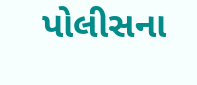પોલીસના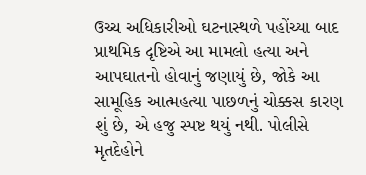ઉચ્ચ અધિકારીઓ ઘટનાસ્થળે પહોંચ્યા બાદ પ્રાથમિક દૃષ્ટિએ આ મામલો હત્યા અને આપઘાતનો હોવાનું જણાયું છે, જોકે આ સામૂહિક આત્મહત્યા પાછળનું ચોક્કસ કારણ શું છે, એ હજુ સ્પષ્ટ થયું નથી. પોલીસે મૃતદેહોને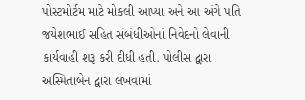પોસ્ટમોર્ટમ માટે મોકલી આપ્યા અને આ અંગે પતિ જયેશભાઈ સહિત સંબંધીઓનાં નિવેદનો લેવાની કાર્યવાહી શરૂ કરી દીધી હતી. પોલીસ દ્વારા અસ્મિતાબેન દ્વારા લખવામાં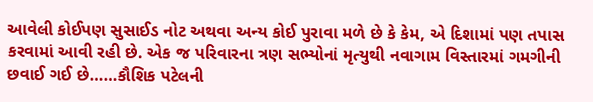આવેલી કોઈપણ સુસાઈડ નોટ અથવા અન્ય કોઈ પુરાવા મળે છે કે કેમ, એ દિશામાં પણ તપાસ કરવામાં આવી રહી છે. એક જ પરિવારના ત્રણ સભ્યોનાં મૃત્યુથી નવાગામ વિસ્તારમાં ગમગીની છવાઈ ગઈ છે……કૌશિક પટેલની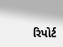રિપોર્ટ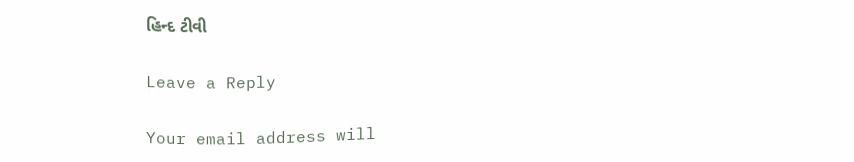હિન્દ ટીવી

Leave a Reply

Your email address will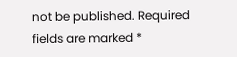not be published. Required fields are marked *